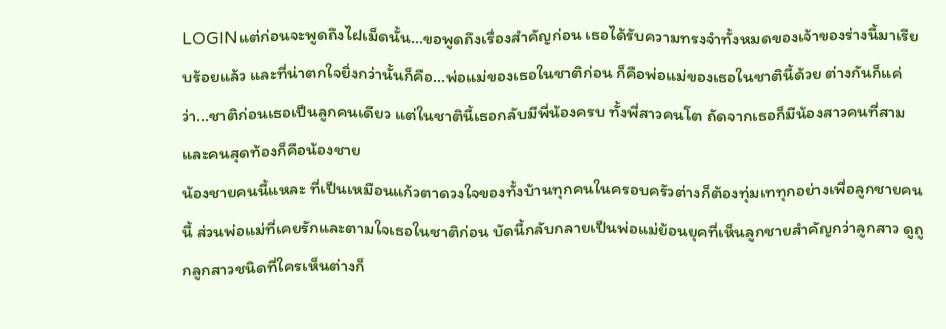LOGINแต่ก่อนจะพูดถึงไฝเม็ดนั้น…ขอพูดถึงเรื่องสำคัญก่อน เธอได้รับความทรงจำทั้งหมดของเจ้าของร่างนี้มาเรียบร้อยแล้ว และที่น่าตกใจยิ่งกว่านั้นก็คือ...พ่อแม่ของเธอในชาติก่อน ก็คือพ่อแม่ของเธอในชาตินี้ด้วย ต่างกันก็แค่ว่า...ชาติก่อนเธอเป็นลูกคนเดียว แต่ในชาตินี้เธอกลับมีพี่น้องครบ ทั้งพี่สาวคนโต ถัดจากเธอก็มีน้องสาวคนที่สาม และคนสุดท้องก็คือน้องชาย
น้องชายคนนี้แหละ ที่เป็นเหมือนแก้วตาดวงใจของทั้งบ้านทุกคนในครอบครัวต่างก็ต้องทุ่มเททุกอย่างเพื่อลูกชายคนนี้ ส่วนพ่อแม่ที่เคยรักและตามใจเธอในชาติก่อน บัดนี้กลับกลายเป็นพ่อแม่ย้อนยุคที่เห็นลูกชายสำคัญกว่าลูกสาว ดูถูกลูกสาวชนิดที่ใครเห็นต่างก็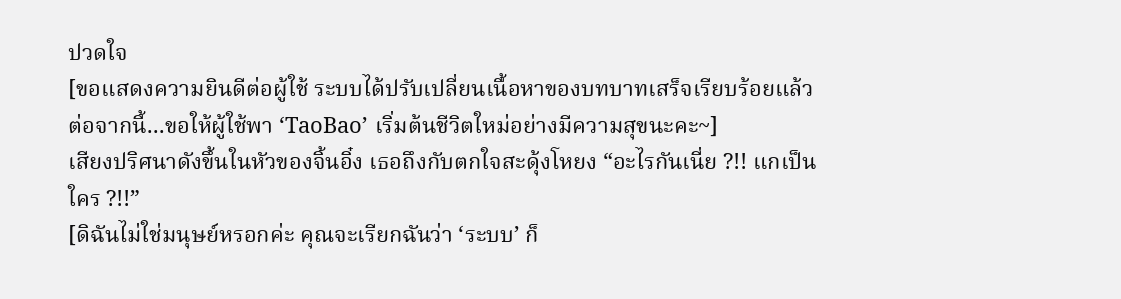ปวดใจ
[ขอแสดงความยินดีต่อผู้ใช้ ระบบได้ปรับเปลี่ยนเนื้อหาของบทบาทเสร็จเรียบร้อยแล้ว ต่อจากนี้...ขอให้ผู้ใช้พา ‘TaoBao’ เริ่มต้นชีวิตใหม่อย่างมีความสุขนะคะ~]
เสียงปริศนาดังขึ้นในหัวของจิ้นอิ๋ง เธอถึงกับตกใจสะดุ้งโหยง “อะไรกันเนี่ย ?!! แกเป็นใคร ?!!”
[ดิฉันไม่ใช่มนุษย์หรอกค่ะ คุณจะเรียกฉันว่า ‘ระบบ’ ก็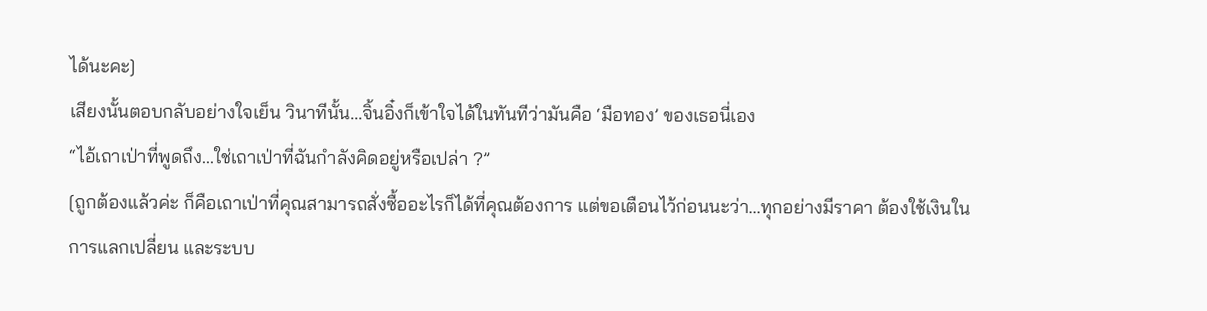ได้นะคะ]
เสียงนั้นตอบกลับอย่างใจเย็น วินาทีนั้น...จิ้นอิ๋งก็เข้าใจได้ในทันทีว่ามันคือ ‘มือทอง’ ของเธอนี่เอง
“ไอ้เถาเป่าที่พูดถึง...ใช่เถาเป่าที่ฉันกำลังคิดอยู่หรือเปล่า ?”
[ถูกต้องแล้วค่ะ ก็คือเถาเป่าที่คุณสามารถสั่งซื้ออะไรก็ได้ที่คุณต้องการ แต่ขอเตือนไว้ก่อนนะว่า...ทุกอย่างมีราคา ต้องใช้เงินในการแลกเปลี่ยน และระบบ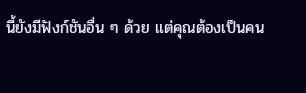นี้ยังมีฟังก์ชันอื่น ๆ ด้วย แต่คุณต้องเป็นคน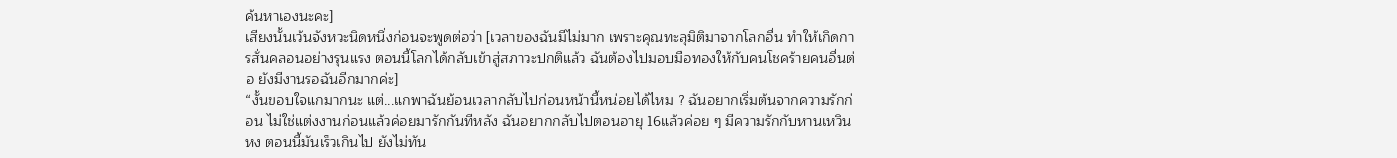ค้นหาเองนะคะ]
เสียงนั้นเว้นจังหวะนิดหนึ่งก่อนจะพูดต่อว่า [เวลาของฉันมีไม่มาก เพราะคุณทะลุมิติมาจากโลกอื่น ทำให้เกิดการสั่นคลอนอย่างรุนแรง ตอนนี้โลกได้กลับเข้าสู่สภาวะปกติแล้ว ฉันต้องไปมอบมือทองให้กับคนโชคร้ายคนอื่นต่อ ยังมีงานรอฉันอีกมากค่ะ]
“งั้นขอบใจแกมากนะ แต่...แกพาฉันย้อนเวลากลับไปก่อนหน้านี้หน่อยได้ไหม ? ฉันอยากเริ่มต้นจากความรักก่อน ไม่ใช่แต่งงานก่อนแล้วค่อยมารักกันทีหลัง ฉันอยากกลับไปตอนอายุ 16แล้วค่อย ๆ มีความรักกับหานเหวินหง ตอนนี้มันเร็วเกินไป ยังไม่ทัน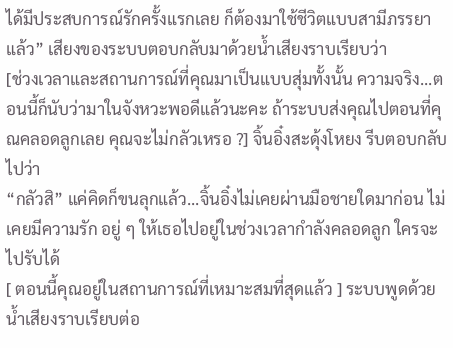ได้มีประสบการณ์รักครั้งแรกเลย ก็ต้องมาใช้ชีวิตแบบสามีภรรยาแล้ว” เสียงของระบบตอบกลับมาด้วยน้ำเสียงราบเรียบว่า
[ช่วงเวลาและสถานการณ์ที่คุณมาเป็นแบบสุ่มทั้งนั้น ความจริง...ตอนนี้ก็นับว่ามาในจังหวะพอดีแล้วนะคะ ถ้าระบบส่งคุณไปตอนที่คุณคลอดลูกเลย คุณจะไม่กลัวเหรอ ?] จิ้นอิ๋งสะดุ้งโหยง รีบตอบกลับไปว่า
“กลัวสิ” แค่คิดก็ขนลุกแล้ว...จิ้นอิ๋งไม่เคยผ่านมือชายใดมาก่อน ไม่เคยมีความรัก อยู่ ๆ ให้เธอไปอยู่ในช่วงเวลากำลังคลอดลูก ใครจะไปรับได้
[ ตอนนี้คุณอยู่ในสถานการณ์ที่เหมาะสมที่สุดแล้ว ] ระบบพูดด้วยน้ำเสียงราบเรียบต่อ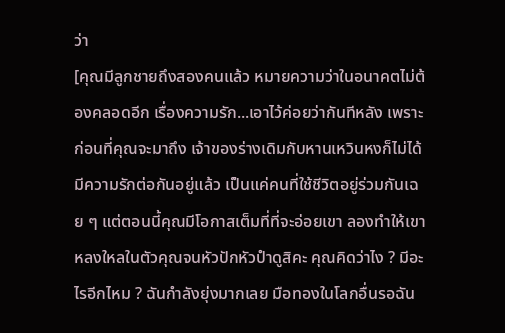ว่า
[คุณมีลูกชายถึงสองคนแล้ว หมายความว่าในอนาคตไม่ต้องคลอดอีก เรื่องความรัก...เอาไว้ค่อยว่ากันทีหลัง เพราะก่อนที่คุณจะมาถึง เจ้าของร่างเดิมกับหานเหวินหงก็ไม่ได้มีความรักต่อกันอยู่แล้ว เป็นแค่คนที่ใช้ชีวิตอยู่ร่วมกันเฉย ๆ แต่ตอนนี้คุณมีโอกาสเต็มที่ที่จะอ่อยเขา ลองทำให้เขาหลงใหลในตัวคุณจนหัวปักหัวปำดูสิคะ คุณคิดว่าไง ? มีอะไรอีกไหม ? ฉันกำลังยุ่งมากเลย มือทองในโลกอื่นรอฉัน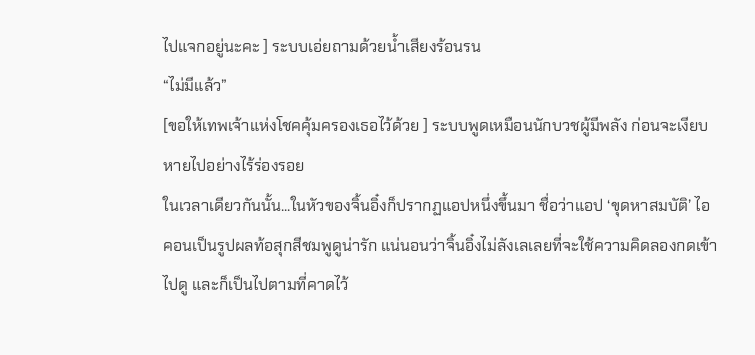ไปแจกอยู่นะคะ ] ระบบเอ่ยถามด้วยน้ำเสียงร้อนรน
“ไม่มีแล้ว”
[ขอให้เทพเจ้าแห่งโชคคุ้มครองเธอไว้ด้วย ] ระบบพูดเหมือนนักบวชผู้มีพลัง ก่อนจะเงียบหายไปอย่างไร้ร่องรอย
ในเวลาเดียวกันนั้น...ในหัวของจิ้นอิ๋งก็ปรากฏแอปหนึ่งขึ้นมา ชื่อว่าแอป ‘ขุดหาสมบัติ’ ไอคอนเป็นรูปผลท้อสุกสีชมพูดูน่ารัก แน่นอนว่าจิ้นอิ๋งไม่ลังเลเลยที่จะใช้ความคิดลองกดเข้าไปดู และก็เป็นไปตามที่คาดไว้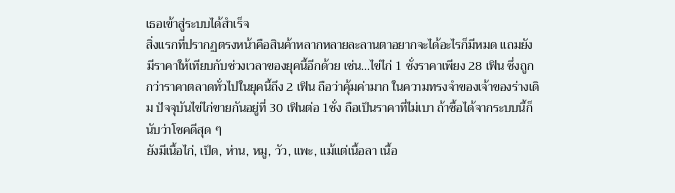เธอเข้าสู่ระบบได้สำเร็จ
สิ่งแรกที่ปรากฏตรงหน้าคือสินค้าหลากหลายละลานตาอยากจะได้อะไรก็มีหมด แถมยังมีราคาให้เทียบกับช่วงเวลาของยุคนี้อีกด้วย เช่น...ไข่ไก่ 1 ชั่งราคาเพียง 28 เฟิน ซึ่งถูกกว่าราคาตลาดทั่วไปในยุคนี้ถึง 2 เฟิน ถือว่าคุ้มค่ามาก ในความทรงจำของเจ้าของร่างเดิม ปัจจุบันไข่ไก่ขายกันอยู่ที่ 30 เฟินต่อ 1ชั่ง ถือเป็นราคาที่ไม่เบา ถ้าซื้อได้จากระบบนี้ก็นับว่าโชคดีสุด ๆ
ยังมีเนื้อไก่, เป็ด, ห่าน, หมู, วัว, แพะ, แม้แต่เนื้อลา เนื้อ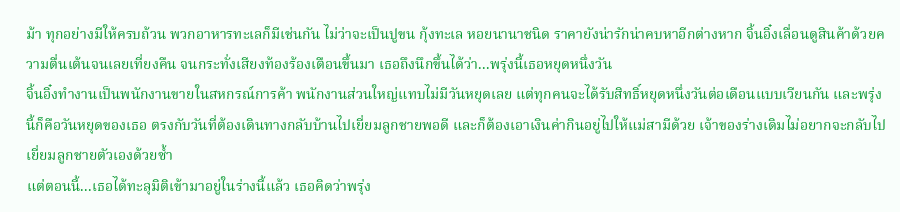ม้า ทุกอย่างมีให้ครบถ้วน พวกอาหารทะเลก็มีเช่นกัน ไม่ว่าจะเป็นปูขน กุ้งทะเล หอยนานาชนิด ราคายังน่ารักน่าคบหาอีกต่างหาก จิ้นอิ๋งเลื่อนดูสินค้าด้วยความตื่นเต้นจนเลยเที่ยงคืน จนกระทั่งเสียงท้องร้องเตือนขึ้นมา เธอถึงนึกขึ้นได้ว่า...พรุ่งนี้เธอหยุดหนึ่งวัน
จิ้นอิ๋งทำงานเป็นพนักงานขายในสหกรณ์การค้า พนักงานส่วนใหญ่แทบไม่มีวันหยุดเลย แต่ทุกคนจะได้รับสิทธิ์หยุดหนึ่งวันต่อเดือนแบบเวียนกัน และพรุ่งนี้ก็คือวันหยุดของเธอ ตรงกับวันที่ต้องเดินทางกลับบ้านไปเยี่ยมลูกชายพอดี และก็ต้องเอาเงินค่ากินอยู่ไปให้แม่สามีด้วย เจ้าของร่างเดิมไม่อยากจะกลับไปเยี่ยมลูกชายตัวเองด้วยซ้ำ
แต่ตอนนี้...เธอได้ทะลุมิติเข้ามาอยู่ในร่างนี้แล้ว เธอคิดว่าพรุ่ง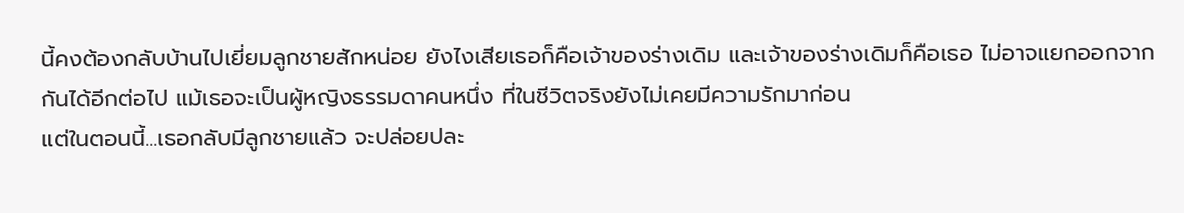นี้คงต้องกลับบ้านไปเยี่ยมลูกชายสักหน่อย ยังไงเสียเธอก็คือเจ้าของร่างเดิม และเจ้าของร่างเดิมก็คือเธอ ไม่อาจแยกออกจากกันได้อีกต่อไป แม้เธอจะเป็นผู้หญิงธรรมดาคนหนึ่ง ที่ในชีวิตจริงยังไม่เคยมีความรักมาก่อน
แต่ในตอนนี้...เธอกลับมีลูกชายแล้ว จะปล่อยปละ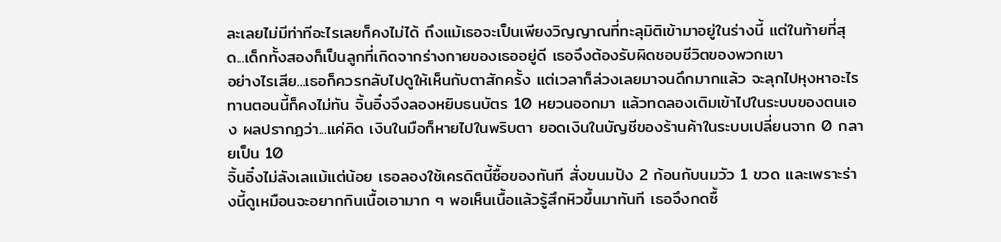ละเลยไม่มีท่าทีอะไรเลยก็คงไม่ได้ ถึงแม้เธอจะเป็นเพียงวิญญาณที่ทะลุมิติเข้ามาอยู่ในร่างนี้ แต่ในท้ายที่สุด...เด็กทั้งสองก็เป็นลูกที่เกิดจากร่างกายของเธออยู่ดี เธอจึงต้องรับผิดชอบชีวิตของพวกเขา
อย่างไรเสีย...เธอก็ควรกลับไปดูให้เห็นกับตาสักครั้ง แต่เวลาก็ล่วงเลยมาจนดึกมากแล้ว จะลุกไปหุงหาอะไรทานตอนนี้ก็คงไม่ทัน จิ้นอิ๋งจึงลองหยิบธนบัตร 10 หยวนออกมา แล้วทดลองเติมเข้าไปในระบบของตนเอง ผลปรากฏว่า...แค่คิด เงินในมือก็หายไปในพริบตา ยอดเงินในบัญชีของร้านค้าในระบบเปลี่ยนจาก 0 กลายเป็น 10
จิ้นอิ๋งไม่ลังเลแม้แต่น้อย เธอลองใช้เครดิตนี้ซื้อของทันที สั่งขนมปัง 2 ก้อนกับนมวัว 1 ขวด และเพราะร่างนี้ดูเหมือนจะอยากกินเนื้อเอามาก ๆ พอเห็นเนื้อแล้วรู้สึกหิวขึ้นมาทันที เธอจึงกดซื้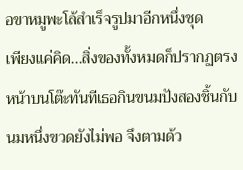อขาหมูพะโล้สำเร็จรูปมาอีกหนึ่งชุด
เพียงแค่คิด...สิ่งของทั้งหมดก็ปรากฏตรงหน้าบนโต๊ะทันทีเธอกินขนมปังสองชิ้นกับนมหนึ่งขวดยังไม่พอ จึงตามด้ว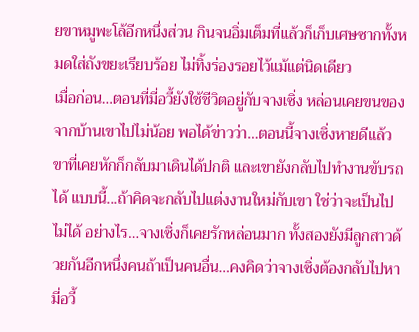ยขาหมูพะโล้อีกหนึ่งส่วน กินจนอิ่มเต็มที่แล้วก็เก็บเศษซากทั้งหมดใส่ถังขยะเรียบร้อย ไม่ทิ้งร่องรอยไว้แม้แต่นิดเดียว
เมื่อก่อน…ตอนที่มี่อวี้ยังใช้ชีวิตอยู่กับจางเซิ่ง หล่อนเคยขนของจากบ้านเขาไปไม่น้อย พอได้ข่าวว่า…ตอนนี้จางเซิ่งหายดีแล้ว ขาที่เคยหักก็กลับมาเดินได้ปกติ และเขายังกลับไปทำงานขับรถได้ แบบนี้...ถ้าคิดจะกลับไปแต่งงานใหม่กับเขา ใช่ว่าจะเป็นไปไม่ได้ อย่างไร…จางเซิ่งก็เคยรักหล่อนมาก ทั้งสองยังมีลูกสาวด้วยกันอีกหนึ่งคนถ้าเป็นคนอื่น…คงคิดว่าจางเซิ่งต้องกลับไปหามี่อวี้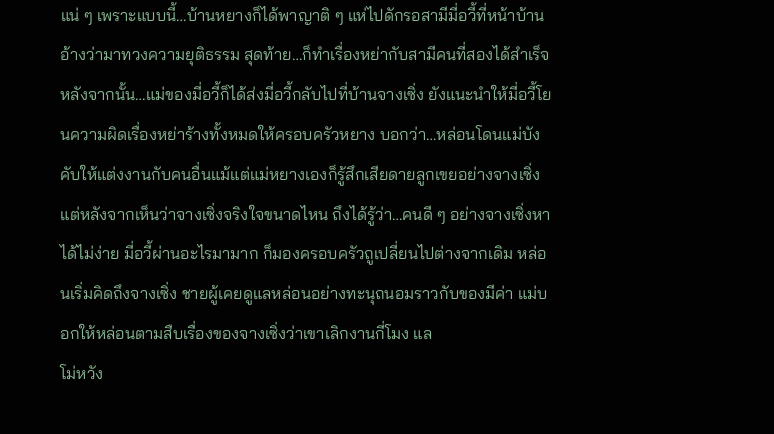แน่ ๆ เพราะแบบนี้…บ้านหยางก็ได้พาญาติ ๆ แห่ไปดักรอสามีมี่อวี้ที่หน้าบ้าน อ้างว่ามาทวงความยุติธรรม สุดท้าย…ก็ทำเรื่องหย่ากับสามีคนที่สองได้สำเร็จ หลังจากนั้น…แม่ของมี่อวี้ก็ได้ส่งมี่อวี้กลับไปที่บ้านจางเซิ่ง ยังแนะนำให้มี่อวี้โยนความผิดเรื่องหย่าร้างทั้งหมดให้ครอบครัวหยาง บอกว่า…หล่อนโดนแม่บังคับให้แต่งงานกับคนอื่นแม้แต่แม่หยางเองก็รู้สึกเสียดายลูกเขยอย่างจางเซิ่ง แต่หลังจากเห็นว่าจางเซิ่งจริงใจขนาดไหน ถึงได้รู้ว่า…คนดี ๆ อย่างจางเซิ่งหาได้ไม่ง่าย มี่อวี้ผ่านอะไรมามาก ก็มองครอบครัวถูเปลี่ยนไปต่างจากเดิม หล่อนเริ่มคิดถึงจางเซิ่ง ชายผู้เคยดูแลหล่อนอย่างทะนุถนอมราวกับของมีค่า แม่บอกให้หล่อนตามสืบเรื่องของจางเซิ่งว่าเขาเลิกงานกี่โมง แล
โม่หวัง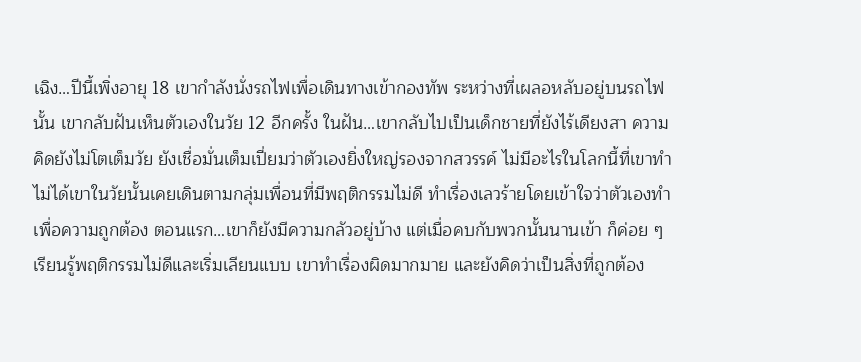เฉิง…ปีนี้เพิ่งอายุ 18 เขากำลังนั่งรถไฟเพื่อเดินทางเข้ากองทัพ ระหว่างที่เผลอหลับอยู่บนรถไฟนั้น เขากลับฝันเห็นตัวเองในวัย 12 อีกครั้ง ในฝัน…เขากลับไปเป็นเด็กชายที่ยังไร้เดียงสา ความคิดยังไม่โตเต็มวัย ยังเชื่อมั่นเต็มเปี่ยมว่าตัวเองยิ่งใหญ่รองจากสวรรค์ ไม่มีอะไรในโลกนี้ที่เขาทำไม่ได้เขาในวัยนั้นเคยเดินตามกลุ่มเพื่อนที่มีพฤติกรรมไม่ดี ทำเรื่องเลวร้ายโดยเข้าใจว่าตัวเองทำเพื่อความถูกต้อง ตอนแรก…เขาก็ยังมีความกลัวอยู่บ้าง แต่เมื่อคบกับพวกนั้นนานเข้า ก็ค่อย ๆ เรียนรู้พฤติกรรมไม่ดีและเริ่มเลียนแบบ เขาทำเรื่องผิดมากมาย และยังคิดว่าเป็นสิ่งที่ถูกต้อง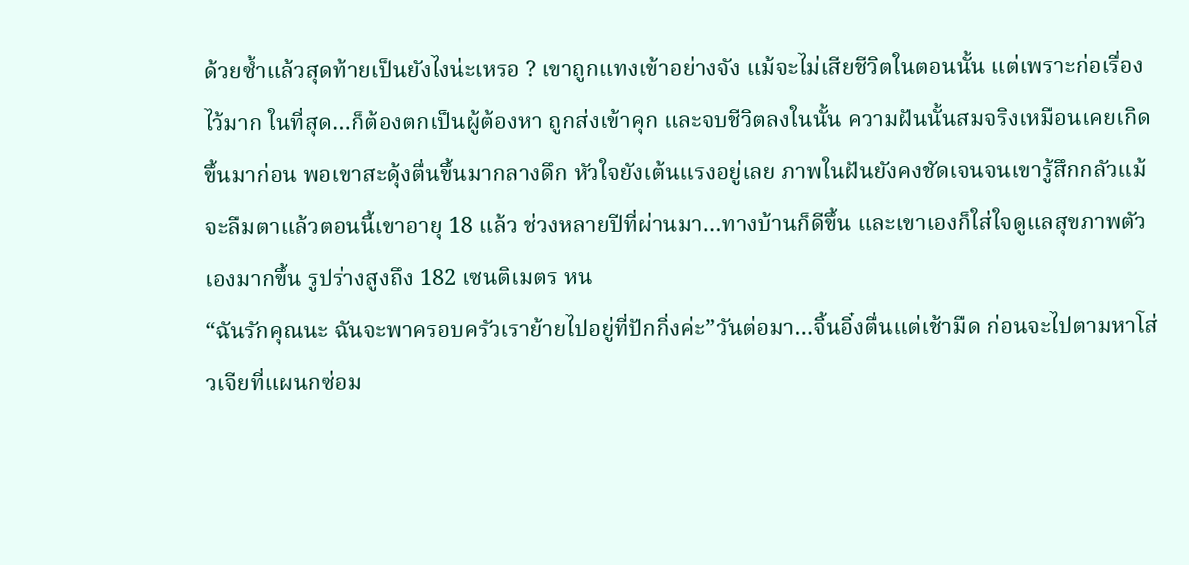ด้วยซ้ำแล้วสุดท้ายเป็นยังไงน่ะเหรอ ? เขาถูกแทงเข้าอย่างจัง แม้จะไม่เสียชีวิตในตอนนั้น แต่เพราะก่อเรื่องไว้มาก ในที่สุด…ก็ต้องตกเป็นผู้ต้องหา ถูกส่งเข้าคุก และจบชีวิตลงในนั้น ความฝันนั้นสมจริงเหมือนเคยเกิดขึ้นมาก่อน พอเขาสะดุ้งตื่นขึ้นมากลางดึก หัวใจยังเต้นแรงอยู่เลย ภาพในฝันยังคงชัดเจนจนเขารู้สึกกลัวแม้จะลืมตาแล้วตอนนี้เขาอายุ 18 แล้ว ช่วงหลายปีที่ผ่านมา…ทางบ้านก็ดีขึ้น และเขาเองก็ใส่ใจดูแลสุขภาพตัวเองมากขึ้น รูปร่างสูงถึง 182 เซนติเมตร หน
“ฉันรักคุณนะ ฉันจะพาครอบครัวเราย้ายไปอยู่ที่ปักกิ่งค่ะ”วันต่อมา…จิ้นอิ๋งตื่นแต่เช้ามืด ก่อนจะไปตามหาโส่วเจียที่แผนกซ่อม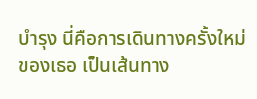บำรุง นี่คือการเดินทางครั้งใหม่ของเธอ เป็นเส้นทาง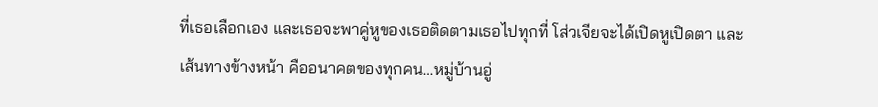ที่เธอเลือกเอง และเธอจะพาคู่หูของเธอติดตามเธอไปทุกที่ โส่วเจียจะได้เปิดหูเปิดตา และเส้นทางข้างหน้า คืออนาคตของทุกคน…หมู่บ้านอู่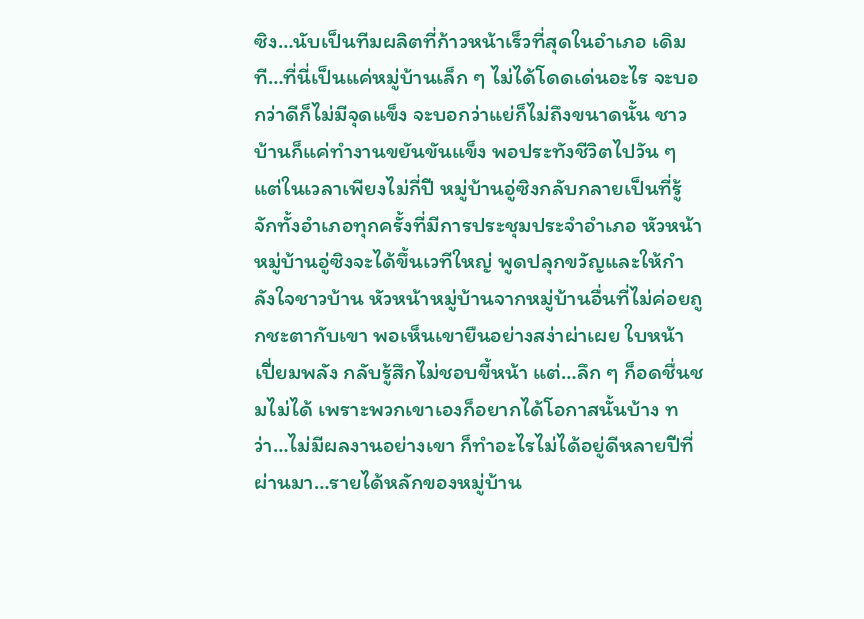ซิง…นับเป็นทีมผลิตที่ก้าวหน้าเร็วที่สุดในอำเภอ เดิมที…ที่นี่เป็นแค่หมู่บ้านเล็ก ๆ ไม่ได้โดดเด่นอะไร จะบอกว่าดีก็ไม่มีจุดแข็ง จะบอกว่าแย่ก็ไม่ถึงขนาดนั้น ชาวบ้านก็แค่ทำงานขยันขันแข็ง พอประทังชีวิตไปวัน ๆ แต่ในเวลาเพียงไม่กี่ปี หมู่บ้านอู่ซิงกลับกลายเป็นที่รู้จักทั้งอำเภอทุกครั้งที่มีการประชุมประจำอำเภอ หัวหน้าหมู่บ้านอู่ซิงจะได้ขึ้นเวทีใหญ่ พูดปลุกขวัญและให้กำลังใจชาวบ้าน หัวหน้าหมู่บ้านจากหมู่บ้านอื่นที่ไม่ค่อยถูกชะตากับเขา พอเห็นเขายืนอย่างสง่าผ่าเผย ใบหน้าเปี่ยมพลัง กลับรู้สึกไม่ชอบขี้หน้า แต่…ลึก ๆ ก็อดชื่นชมไม่ได้ เพราะพวกเขาเองก็อยากได้โอกาสนั้นบ้าง ทว่า…ไม่มีผลงานอย่างเขา ก็ทำอะไรไม่ได้อยู่ดีหลายปีที่ผ่านมา…รายได้หลักของหมู่บ้าน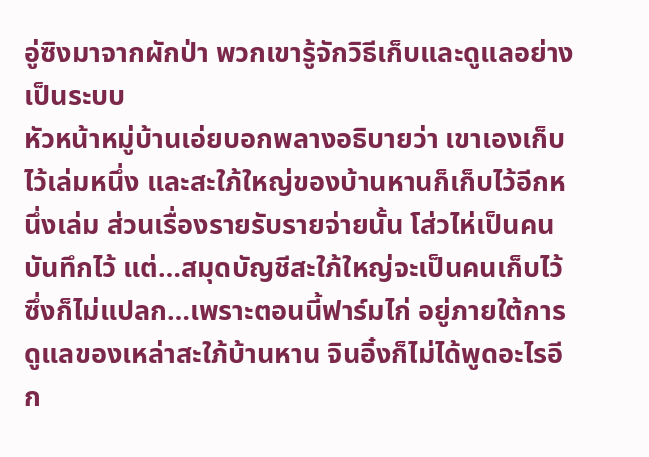อู่ซิงมาจากผักป่า พวกเขารู้จักวิธีเก็บและดูแลอย่างเป็นระบบ
หัวหน้าหมู่บ้านเอ่ยบอกพลางอธิบายว่า เขาเองเก็บไว้เล่มหนึ่ง และสะใภ้ใหญ่ของบ้านหานก็เก็บไว้อีกหนึ่งเล่ม ส่วนเรื่องรายรับรายจ่ายนั้น โส่วไห่เป็นคนบันทึกไว้ แต่…สมุดบัญชีสะใภ้ใหญ่จะเป็นคนเก็บไว้ ซึ่งก็ไม่แปลก…เพราะตอนนี้ฟาร์มไก่ อยู่ภายใต้การดูแลของเหล่าสะใภ้บ้านหาน จินอิ๋งก็ไม่ได้พูดอะไรอีก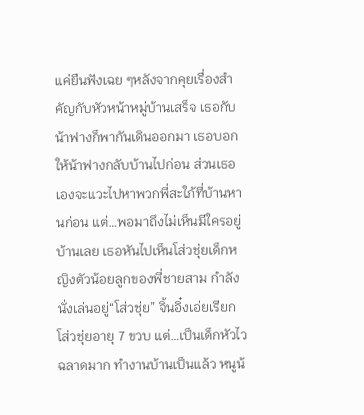แค่ยืนฟังเฉย ๆหลังจากคุยเรื่องสำคัญกับหัวหน้าหมู่บ้านเสร็จ เธอกับน้าฟางก็พากันเดินออกมา เธอบอกให้น้าฟางกลับบ้านไปก่อน ส่วนเธอเองจะแวะไปหาพวกพี่สะใภ้ที่บ้านหานก่อน แต่…พอมาถึงไม่เห็นมีใครอยู่บ้านเลย เธอหันไปเห็นโส่วชุ่ยเด็กหญิงตัวน้อยลูกของพี่ชายสาม กำลังนั่งเล่นอยู่“โส่วชุ่ย” จิ้นอิ๋งเอ่ยเรียก โส่วชุ่ยอายุ 7 ขวบ แต่…เป็นเด็กหัวไว ฉลาดมาก ทำงานบ้านเป็นแล้ว หนูน้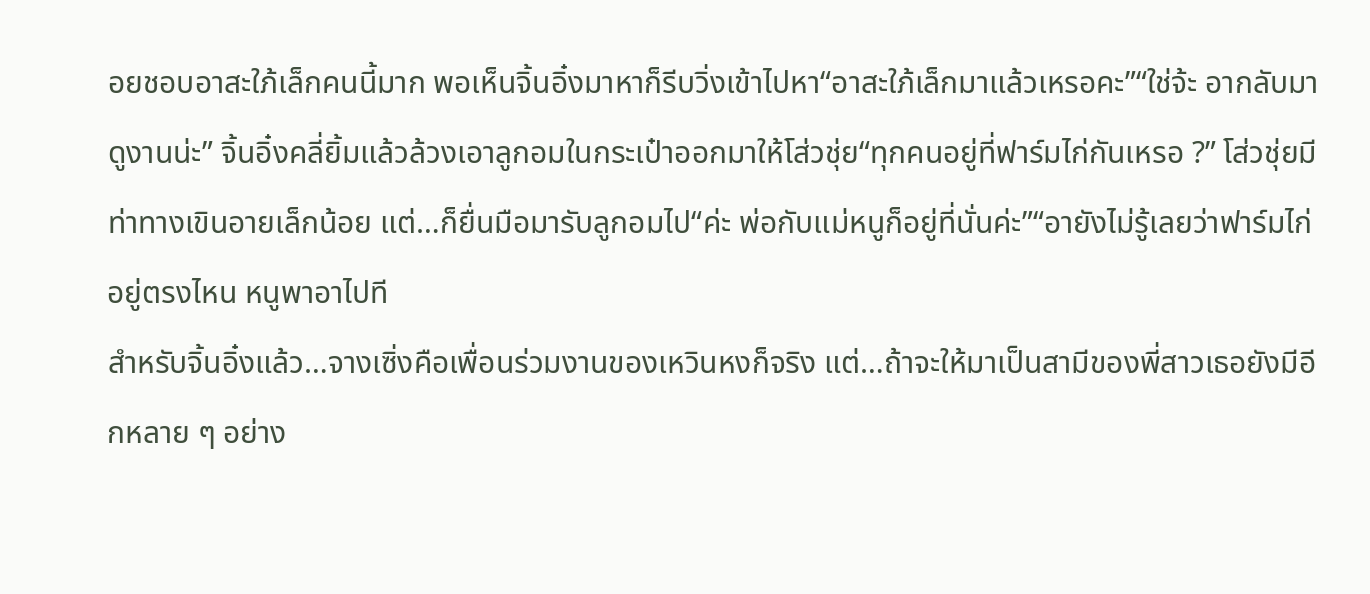อยชอบอาสะใภ้เล็กคนนี้มาก พอเห็นจิ้นอิ๋งมาหาก็รีบวิ่งเข้าไปหา“อาสะใภ้เล็กมาแล้วเหรอคะ”“ใช่จ้ะ อากลับมาดูงานน่ะ” จิ้นอิ๋งคลี่ยิ้มแล้วล้วงเอาลูกอมในกระเป๋าออกมาให้โส่วชุ่ย“ทุกคนอยู่ที่ฟาร์มไก่กันเหรอ ?” โส่วชุ่ยมีท่าทางเขินอายเล็กน้อย แต่…ก็ยื่นมือมารับลูกอมไป“ค่ะ พ่อกับแม่หนูก็อยู่ที่นั่นค่ะ”“อายังไม่รู้เลยว่าฟาร์มไก่อยู่ตรงไหน หนูพาอาไปที
สำหรับจิ้นอิ๋งแล้ว…จางเซิ่งคือเพื่อนร่วมงานของเหวินหงก็จริง แต่…ถ้าจะให้มาเป็นสามีของพี่สาวเธอยังมีอีกหลาย ๆ อย่าง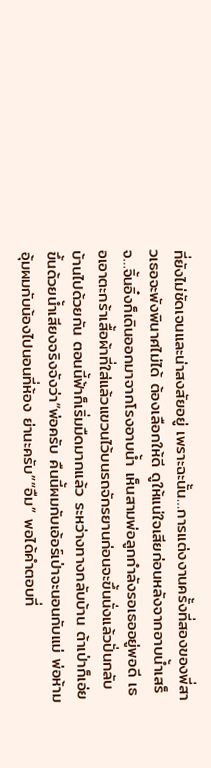ที่ยังไม่ชัดเจนและน่าสงสัยอยู่ เพราะฉะนั้น…การแต่งงานครั้งที่สองของพี่สาวเธอจะพังพินาศไม่ได้ ต้องเลือกให้ดี ดูให้แน่ใจเสียก่อนหลังจากอาบน้ำเสร็จ…จิ้นอิ๋งก็เดินออกมาจากโรงอาบน้ำ เห็นสามพ่อลูกกำลังรอเธออยู่พอดี เธอเอาตะกร้าเสื้อผ้าที่ใส่แล้วแขวนไว้บนรถจักรยานก่อนจะขึ้นนั่งแล้วปั่นกลับบ้านไปด้วยกัน ตอนนี้ฟ้าก็เริ่มมืดมากแล้ว ระหว่างทางกลับบ้าน ต้าเป่าก็เอ่ยขึ้นด้วยน้ำเสียงจริงจังว่า“พ่อครับ คืนนี้ผมกับเอ้อร์เป่าจะนอนกับแม่ พ่อห้ามอุ้มผมกับน้องไปนอนที่ห้อง ย่านะครับ”“อืม” พอได้คำตอบที่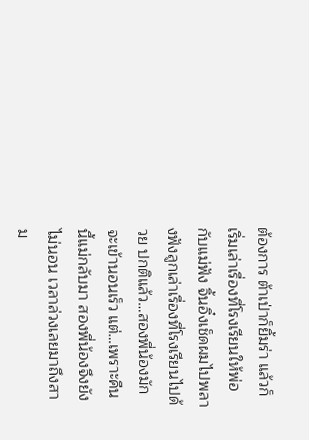ต้องการ ต้าเป่าก็ยิ้มร่า แล้วก็เริ่มเล่าเรื่องที่โรงเรียนให้พ่อกับแม่ฟัง จิ้นอิ๋งเช็ดผมไปพลางฟังลูกเล่าเรื่องที่โรงเรียนไปด้วย ปกติแล้ว…สองพี่น้องมักจะเข้านอนเร็ว แต่…เพราะคืนนี้แม่กลับมา สองพี่น้องจึงยังไม่นอน เวลาล่วงเลยมาถึงสาม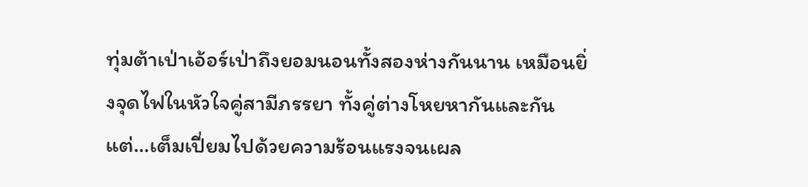ทุ่มต้าเป่าเอ้อร์เป่าถึงยอมนอนทั้งสองห่างกันนาน เหมือนยิ่งจุดไฟในหัวใจคู่สามีภรรยา ทั้งคู่ต่างโหยหากันและกัน แต่…เต็มเปี่ยมไปด้วยความร้อนแรงจนเผล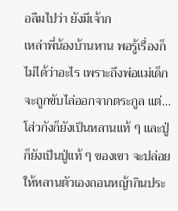อลืมไปว่า ยังมีเจ้าก
เหล่าพี่น้องบ้านหาน พอรู้เรื่องก็ไม่ได้ว่าอะไร เพราะถึงพ่อแม่เด็กจะถูกขับไล่ออกจากตระกูล แต่…โส่วกังก็ยังเป็นหลานแท้ ๆ และปู่ก็ยังเป็นปู่แท้ ๆ ของเขา จะปล่อยให้หลานตัวเองถอนหญ้ากินประ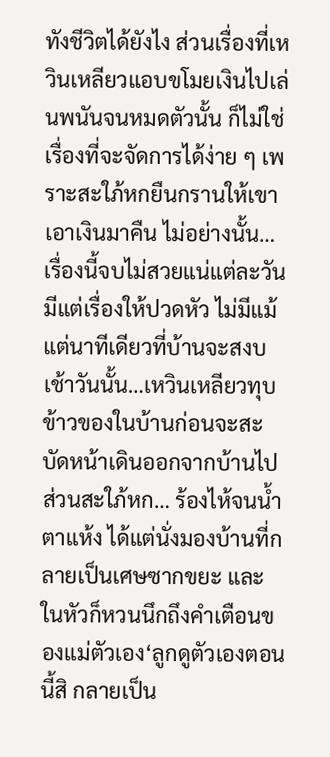ทังชีวิตได้ยังไง ส่วนเรื่องที่เหวินเหลียวแอบขโมยเงินไปเล่นพนันจนหมดตัวนั้น ก็ไม่ใช่เรื่องที่จะจัดการได้ง่าย ๆ เพราะสะใภ้หกยืนกรานให้เขาเอาเงินมาคืน ไม่อย่างนั้น…เรื่องนี้จบไม่สวยแน่แต่ละวันมีแต่เรื่องให้ปวดหัว ไม่มีแม้แต่นาทีเดียวที่บ้านจะสงบ เช้าวันนั้น…เหวินเหลียวทุบข้าวของในบ้านก่อนจะสะบัดหน้าเดินออกจากบ้านไป ส่วนสะใภ้หก… ร้องไห้จนน้ำตาแห้ง ได้แต่นั่งมองบ้านที่กลายเป็นเศษซากขยะ และในหัวก็หวนนึกถึงคำเตือนของแม่ตัวเอง‘ลูกดูตัวเองตอนนี้สิ กลายเป็น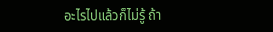อะไรไปแล้วก็ไม่รู้ ถ้า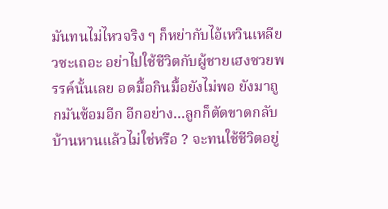มันทนไม่ไหวจริง ๆ ก็หย่ากับไอ้เหวินเหลียวซะเถอะ อย่าไปใช้ชีวิตกับผู้ชายเฮงซวยพรรค์นั้นเลย อดมื้อกินมื้อยังไม่พอ ยังมาถูกมันซ้อมอีก อีกอย่าง…ลูกก็ตัดขาดกลับบ้านหานแล้วไม่ใช่หรือ ? จะทนใช้ชีวิตอยู่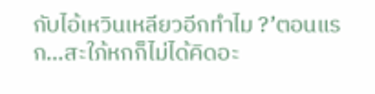กับไอ้เหวินเหลียวอีกทำไม ?’ตอนแรก…สะใภ้หกก็ไม่ได้คิดอะ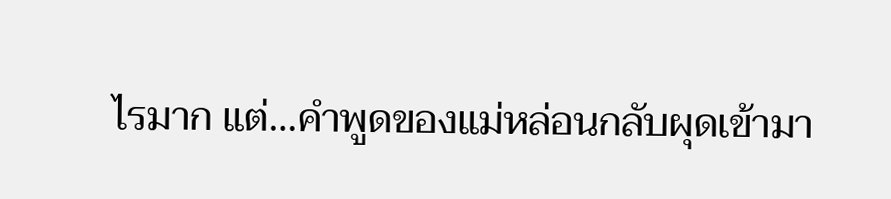ไรมาก แต่…คำพูดของแม่หล่อนกลับผุดเข้ามา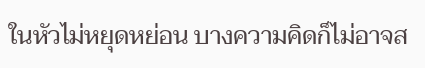ในหัวไม่หยุดหย่อน บางความคิดก็ไม่อาจส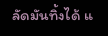ลัดมันทิ้งได้ แ